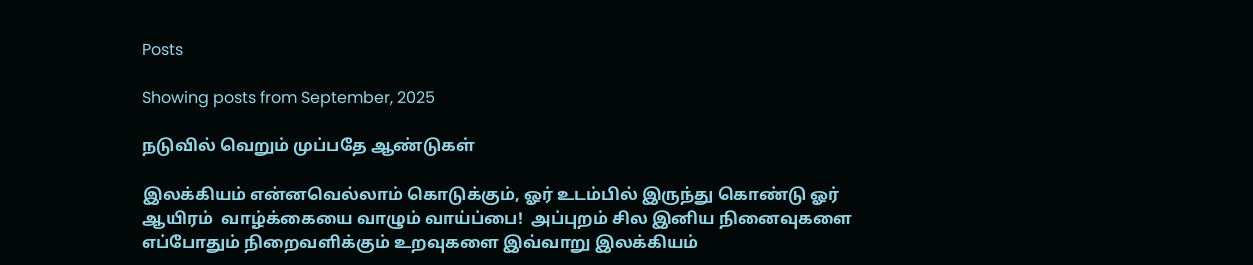Posts

Showing posts from September, 2025

நடுவில் வெறும் முப்பதே ஆண்டுகள்

இலக்கியம் என்னவெல்லாம் கொடுக்கும், ஓர் உடம்பில் இருந்து கொண்டு ஓர் ஆயிரம்  வாழ்க்கையை வாழும் வாய்ப்பை!  அப்புறம் சில இனிய நினைவுகளை எப்போதும் நிறைவளிக்கும் உறவுகளை இவ்வாறு இலக்கியம்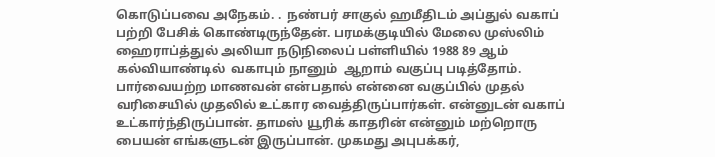கொடுப்பவை அநேகம். .  நண்பர் சாகுல் ஹமீதிடம் அப்துல் வகாப் பற்றி பேசிக் கொண்டிருந்தேன். பரமக்குடியில் மேலை முஸ்லிம் ஹைராப்த்துல் அலியா நடுநிலைப் பள்ளியில் 1988 89 ஆம் கல்வியாண்டில்  வகாபும் நானும்  ஆறாம் வகுப்பு படித்தோம். பார்வையற்ற மாணவன் என்பதால் என்னை வகுப்பில் முதல் வரிசையில் முதலில் உட்கார வைத்திருப்பார்கள். என்னுடன் வகாப் உட்கார்ந்திருப்பான். தாமஸ் யூரிக் காதரின் என்னும் மற்றொரு பையன் எங்களுடன் இருப்பான். முகமது அபுபக்கர்,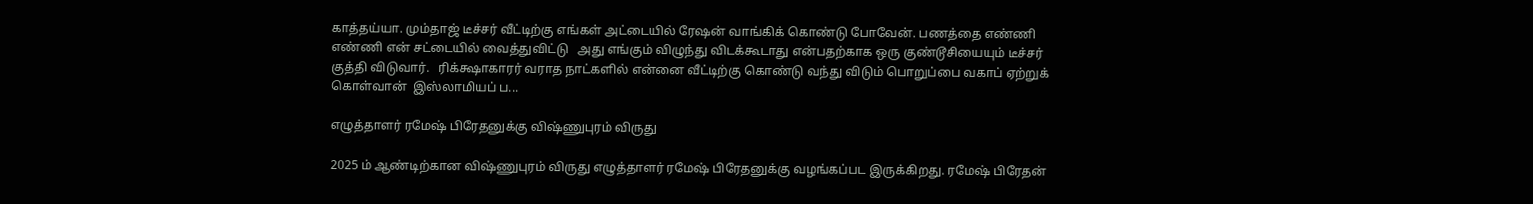காத்தய்யா. மும்தாஜ் டீச்சர் வீட்டிற்கு எங்கள் அட்டையில் ரேஷன் வாங்கிக் கொண்டு போவேன். பணத்தை எண்ணி எண்ணி என் சட்டையில் வைத்துவிட்டு   அது எங்கும் விழுந்து விடக்கூடாது என்பதற்காக ஒரு குண்டூசியையும் டீச்சர் குத்தி விடுவார்.   ரிக்க்ஷாகாரர் வராத நாட்களில் என்னை வீட்டிற்கு கொண்டு வந்து விடும் பொறுப்பை வகாப் ஏற்றுக் கொள்வான்‌  இஸ்லாமியப் ப...

எழுத்தாளர் ரமேஷ் பிரேதனுக்கு விஷ்ணுபுரம் விருது

2025 ம் ஆண்டிற்கான விஷ்ணுபுரம் விருது எழுத்தாளர் ரமேஷ் பிரேதனுக்கு வழங்கப்பட இருக்கிறது. ரமேஷ் பிரேதன்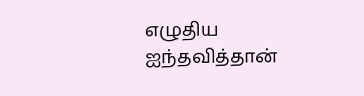எழுதிய ஐந்தவித்தான்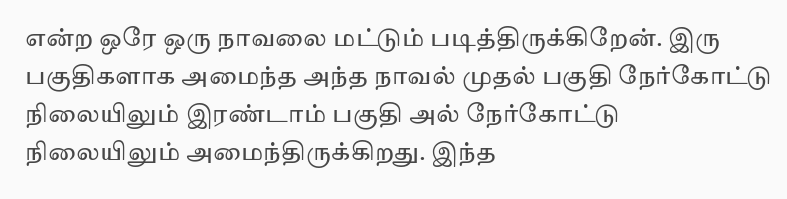என்ற ஒரே ஒரு நாவலை மட்டும் படித்திருக்கிறேன். இரு பகுதிகளாக அமைந்த அந்த நாவல் முதல் பகுதி நேர்கோட்டு நிலையிலும் இரண்டாம் பகுதி அல் நேர்கோட்டு நிலையிலும் அமைந்திருக்கிறது. இந்த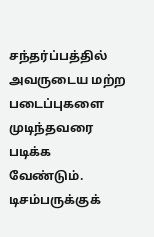சந்தர்ப்பத்தில் அவருடைய மற்ற படைப்புகளை முடிந்தவரை படிக்க வேண்டும்.   டிசம்பருக்குக்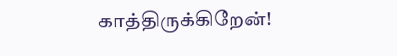காத்திருக்கிறேன்!